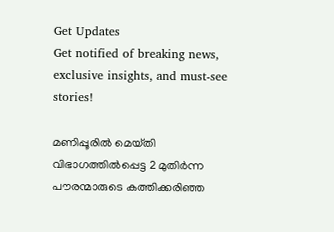Get Updates
Get notified of breaking news, exclusive insights, and must-see stories!

മണിപ്പൂരിൽ മെയ്‌തി വിഭാഗത്തിൽപ്പെട്ട 2 മുതിർന്ന പൗരന്മാരുടെ കത്തിക്കരിഞ്ഞ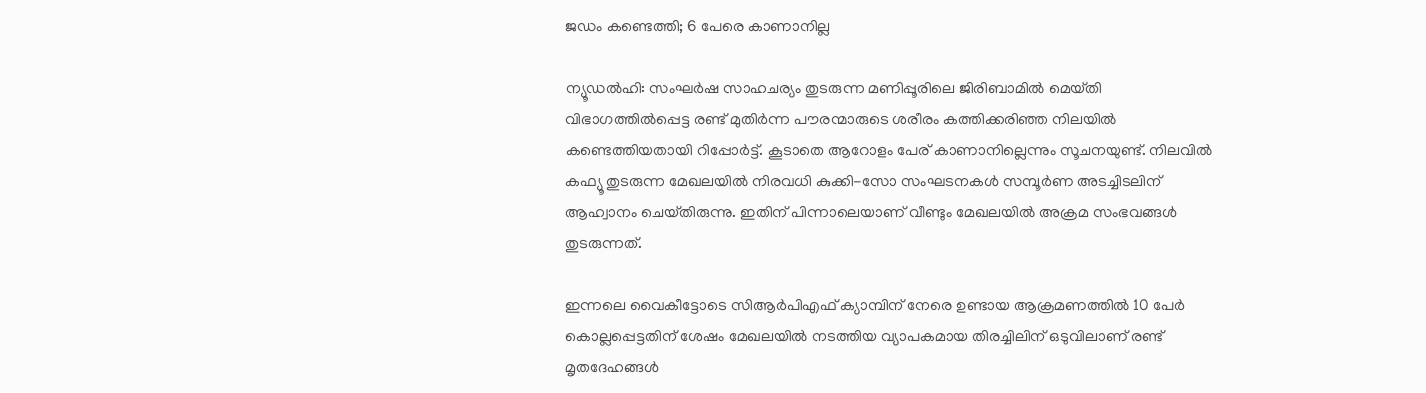ജഡം കണ്ടെത്തി; 6 പേരെ കാണാനില്ല

ന്യൂഡൽഹി: സംഘർഷ സാഹചര്യം തുടരുന്ന മണിപ്പൂരിലെ ജിരിബാമിൽ മെയ്‌തി വിഭാഗത്തിൽപ്പെട്ട രണ്ട് മുതിർന്ന പൗരന്മാരുടെ ശരീരം കത്തിക്കരിഞ്ഞ നിലയിൽ കണ്ടെത്തിയതായി റിപ്പോർട്ട്. കൂടാതെ ആറോളം പേര് കാണാനില്ലെന്നും സൂചനയുണ്ട്. നിലവിൽ കഫ്യൂ തുടരുന്ന മേഖലയിൽ നിരവധി കുക്കി-സോ സംഘടനകൾ സമ്പൂർണ അടച്ചിടലിന് ആഹ്വാനം ചെയ്‌തിരുന്നു. ഇതിന് പിന്നാലെയാണ് വീണ്ടും മേഖലയിൽ അക്രമ സംഭവങ്ങൾ തുടരുന്നത്.

ഇന്നലെ വൈകീട്ടോടെ സിആർപിഎഫ് ക്യാമ്പിന് നേരെ ഉണ്ടായ ആക്രമണത്തിൽ 10 പേർ കൊല്ലപ്പെട്ടതിന് ശേഷം മേഖലയിൽ നടത്തിയ വ്യാപകമായ തിരച്ചിലിന് ഒടുവിലാണ് രണ്ട് മൃതദേഹങ്ങൾ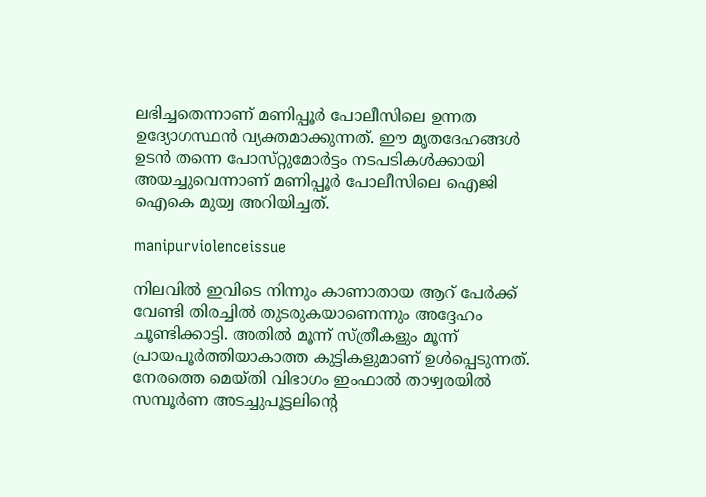ലഭിച്ചതെന്നാണ് മണിപ്പൂർ പോലീസിലെ ഉന്നത ഉദ്യോഗസ്ഥൻ വ്യക്തമാക്കുന്നത്. ഈ മൃതദേഹങ്ങൾ ഉടൻ തന്നെ പോസ്‌റ്റുമോർട്ടം നടപടികൾക്കായി അയച്ചുവെന്നാണ് മണിപ്പൂർ പോലീസിലെ ഐജി ഐകെ മുയ്വ അറിയിച്ചത്.

manipurviolenceissue

നിലവിൽ ഇവിടെ നിന്നും കാണാതായ ആറ് പേർക്ക് വേണ്ടി തിരച്ചിൽ തുടരുകയാണെന്നും അദ്ദേഹം ചൂണ്ടിക്കാട്ടി. അതിൽ മൂന്ന് സ്ത്രീകളും മൂന്ന് പ്രായപൂർത്തിയാകാത്ത കുട്ടികളുമാണ് ഉൾപ്പെടുന്നത്. നേരത്തെ മെയ്‌തി വിഭാഗം ഇംഫാൽ താഴ്വരയിൽ സമ്പൂർണ അടച്ചുപൂട്ടലിന്റെ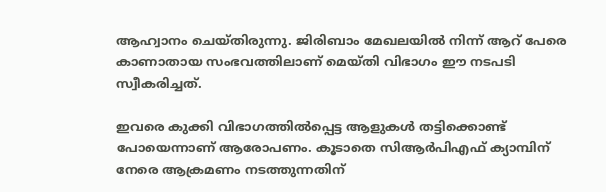ആഹ്വാനം ചെയ്‌തിരുന്നു. ജിരിബാം മേഖലയിൽ നിന്ന് ആറ് പേരെ കാണാതായ സംഭവത്തിലാണ് മെയ്‌തി വിഭാഗം ഈ നടപടി സ്വീകരിച്ചത്.

ഇവരെ കുക്കി വിഭാഗത്തിൽപ്പെട്ട ആളുകൾ തട്ടിക്കൊണ്ട് പോയെന്നാണ്‌ ആരോപണം. കൂടാതെ സിആർപിഎഫ് ക്യാമ്പിന് നേരെ ആക്രമണം നടത്തുന്നതിന്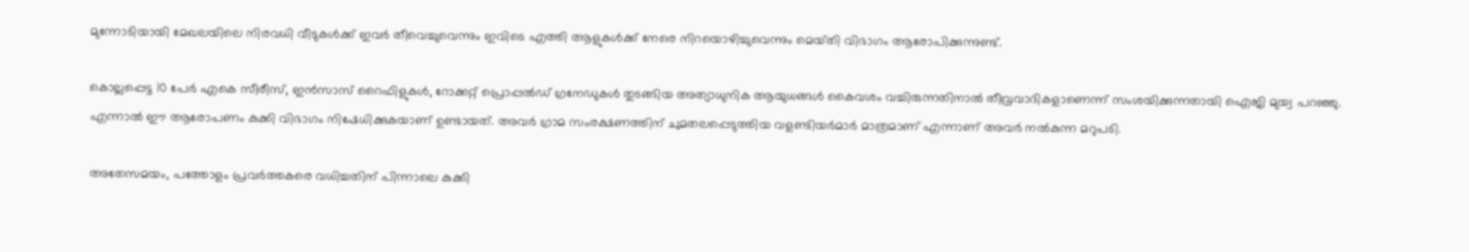മുന്നോടിയായി മേഖലയിലെ നിരവധി വീടുകൾക്ക് ഇവർ തീവെച്ചുവെന്നും ഇവിടെ എത്തി ആളുകൾക്ക് നേരെ നിറയൊഴിച്ചുവെന്നും മെയ്‌തി വിഭാഗം ആരോപിക്കുന്നുണ്ട്.

കൊല്ലപ്പെട്ട 10 പേർ എകെ സീരീസ്, ഇൻസാസ് റൈഫിളുകൾ, റോക്കറ്റ് പ്രൊപ്പൽഡ് ഗ്രനേഡുകൾ തുടങ്ങിയ അത്യാധുനിക ആയുധങ്ങൾ കൈവശം വച്ചിരുന്നതിനാൽ തീവ്രവാദികളാണെന്ന് സംശയിക്കുന്നതായി ഐജി മുയ്വ പറഞ്ഞു. എന്നാൽ ഈ ആരോപണം കുക്കി വിഭാഗം നിഷേധിക്കുകയാണ് ഉണ്ടായത്. അവർ ഗ്രാമ സംരക്ഷണത്തിന് ചുമതലപ്പെടുത്തിയ വളണ്ടിയർമാർ മാത്രമാണ് എന്നാണ് അവർ നൽകുന്ന മറുപടി.

അതേസമയം, പത്തോളം പ്രവർത്തകരെ വധിച്ചതിന് പിന്നാലെ കുക്കി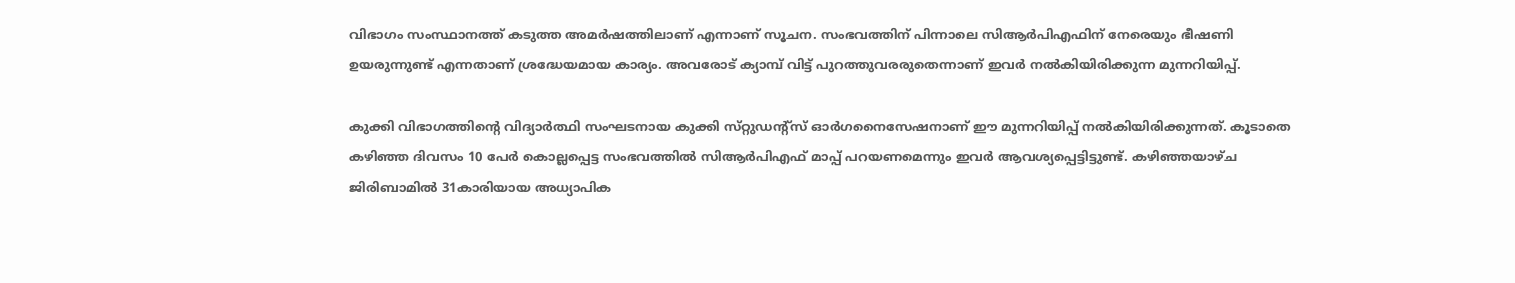വിഭാഗം സംസ്ഥാനത്ത് കടുത്ത അമർഷത്തിലാണ് എന്നാണ് സൂചന. സംഭവത്തിന് പിന്നാലെ സിആർപിഎഫിന് നേരെയും ഭീഷണി ഉയരുന്നുണ്ട് എന്നതാണ് ശ്രദ്ധേയമായ കാര്യം. അവരോട് ക്യാമ്പ് വിട്ട് പുറത്തുവരരുതെന്നാണ് ഇവർ നൽകിയിരിക്കുന്ന മുന്നറിയിപ്പ്.

കുക്കി വിഭാഗത്തിന്റെ വിദ്യാർത്ഥി സംഘടനായ കുക്കി സ്‌റ്റുഡന്റ്സ് ഓർഗനൈസേഷനാണ് ഈ മുന്നറിയിപ്പ് നൽകിയിരിക്കുന്നത്. കൂടാതെ കഴിഞ്ഞ ദിവസം 10 പേർ കൊല്ലപ്പെട്ട സംഭവത്തിൽ സിആർപിഎഫ് മാപ്പ് പറയണമെന്നും ഇവർ ആവശ്യപ്പെട്ടിട്ടുണ്ട്. കഴിഞ്ഞയാഴ്‌ച ജിരിബാമിൽ 31കാരിയായ അധ്യാപിക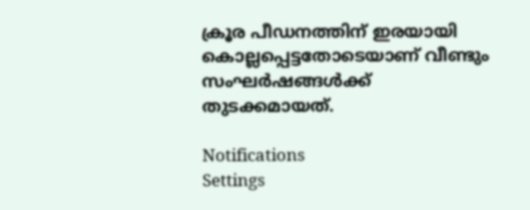ക്രൂര പീഡനത്തിന് ഇരയായി കൊല്ലപ്പെട്ടതോടെയാണ് വീണ്ടും സംഘർഷങ്ങൾക്ക് തുടക്കമായത്.

Notifications
Settings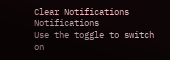Clear Notifications
Notifications
Use the toggle to switch on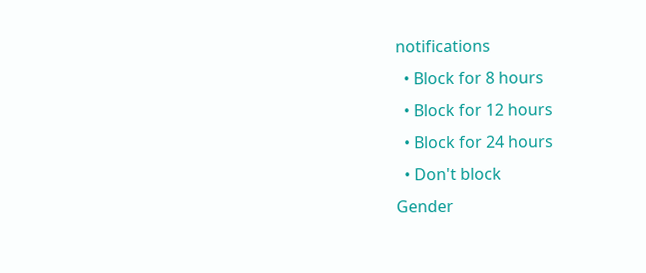notifications
  • Block for 8 hours
  • Block for 12 hours
  • Block for 24 hours
  • Don't block
Gender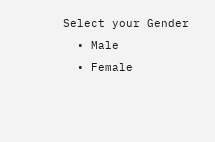Select your Gender
  • Male
  • Female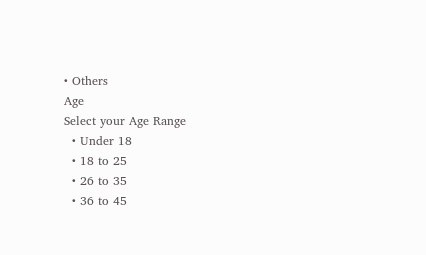• Others
Age
Select your Age Range
  • Under 18
  • 18 to 25
  • 26 to 35
  • 36 to 45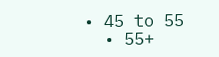• 45 to 55
  • 55+